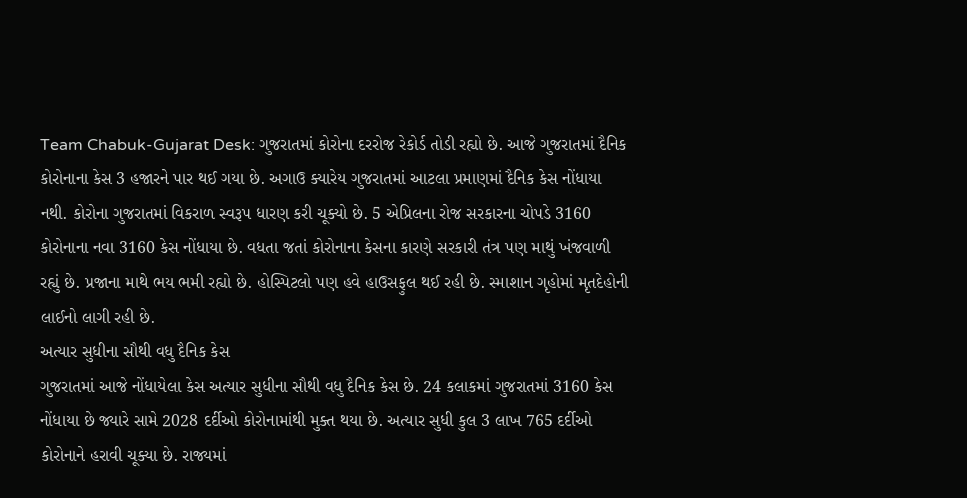Team Chabuk-Gujarat Desk: ગુજરાતમાં કોરોના દરરોજ રેકોર્ડ તોડી રહ્યો છે. આજે ગુજરાતમાં દૈનિક કોરોનાના કેસ 3 હજારને પાર થઈ ગયા છે. અગાઉ ક્યારેય ગુજરાતમાં આટલા પ્રમાણમાં દૈનિક કેસ નોંધાયા નથી. કોરોના ગુજરાતમાં વિકરાળ સ્વરૂપ ધારણ કરી ચૂક્યો છે. 5 એપ્રિલના રોજ સરકારના ચોપડે 3160 કોરોનાના નવા 3160 કેસ નોંધાયા છે. વધતા જતાં કોરોનાના કેસના કારણે સરકારી તંત્ર પણ માથું ખંજવાળી રહ્યું છે. પ્રજાના માથે ભય ભમી રહ્યો છે. હોસ્પિટલો પણ હવે હાઉસફુલ થઈ રહી છે. સ્માશાન ગૃહોમાં મૃતદેહોની લાઈનો લાગી રહી છે.
અત્યાર સુધીના સૌથી વધુ દૈનિક કેસ
ગુજરાતમાં આજે નોંધાયેલા કેસ અત્યાર સુધીના સૌથી વધુ દૈનિક કેસ છે. 24 કલાકમાં ગુજરાતમાં 3160 કેસ નોંધાયા છે જ્યારે સામે 2028 દર્દીઓ કોરોનામાંથી મુક્ત થયા છે. અત્યાર સુધી કુલ 3 લાખ 765 દર્દીઓ કોરોનાને હરાવી ચૂક્યા છે. રાજ્યમાં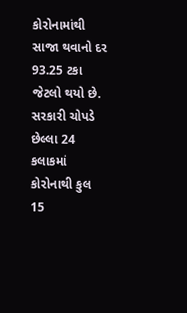કોરોનામાંથી સાજા થવાનો દર 93.25 ટકા જેટલો થયો છે.
સરકારી ચોપડે છેલ્લા 24 કલાકમાં કોરોનાથી કુલ 15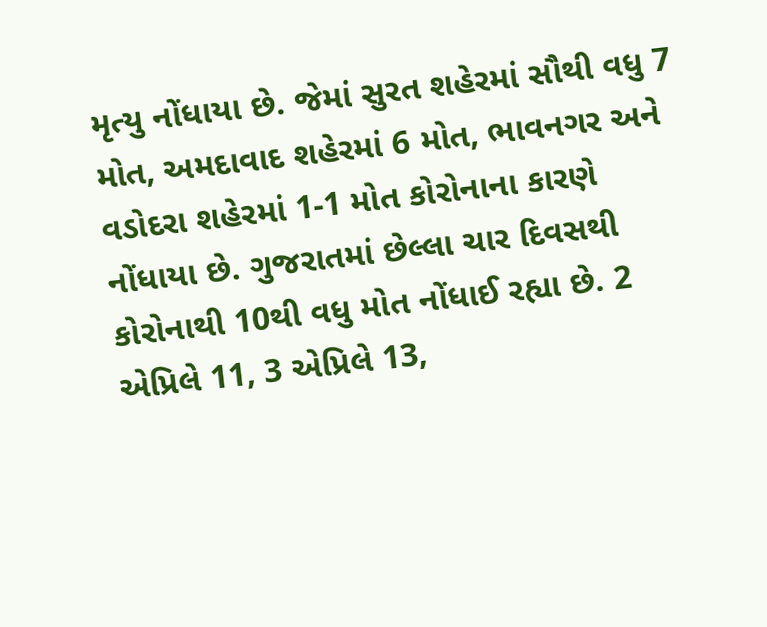મૃત્યુ નોંધાયા છે. જેમાં સુરત શહેરમાં સૌથી વધુ 7 મોત, અમદાવાદ શહેરમાં 6 મોત, ભાવનગર અને વડોદરા શહેરમાં 1-1 મોત કોરોનાના કારણે નોંધાયા છે. ગુજરાતમાં છેલ્લા ચાર દિવસથી કોરોનાથી 10થી વધુ મોત નોંધાઈ રહ્યા છે. 2 એપ્રિલે 11, 3 એપ્રિલે 13,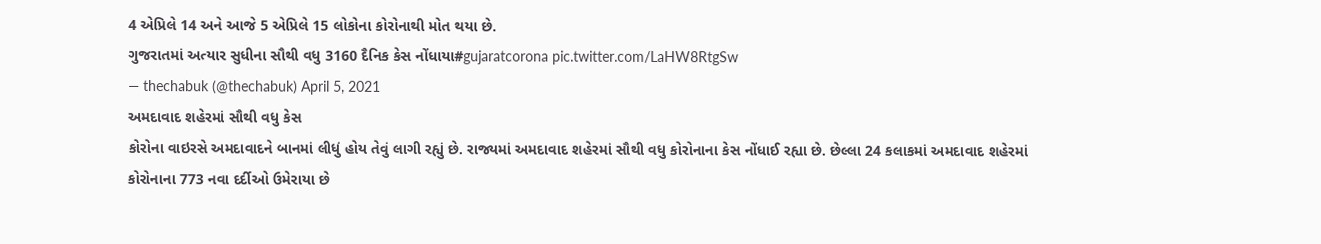4 એપ્રિલે 14 અને આજે 5 એપ્રિલે 15 લોકોના કોરોનાથી મોત થયા છે.
ગુજરાતમાં અત્યાર સુધીના સૌથી વધુ 3160 દૈનિક કેસ નોંધાયા#gujaratcorona pic.twitter.com/LaHW8RtgSw
— thechabuk (@thechabuk) April 5, 2021
અમદાવાદ શહેરમાં સૌથી વધુ કેસ
કોરોના વાઇરસે અમદાવાદને બાનમાં લીધું હોય તેવું લાગી રહ્યું છે. રાજ્યમાં અમદાવાદ શહેરમાં સૌથી વધુ કોરોનાના કેસ નોંધાઈ રહ્યા છે. છેલ્લા 24 કલાકમાં અમદાવાદ શહેરમાં કોરોનાના 773 નવા દર્દીઓ ઉમેરાયા છે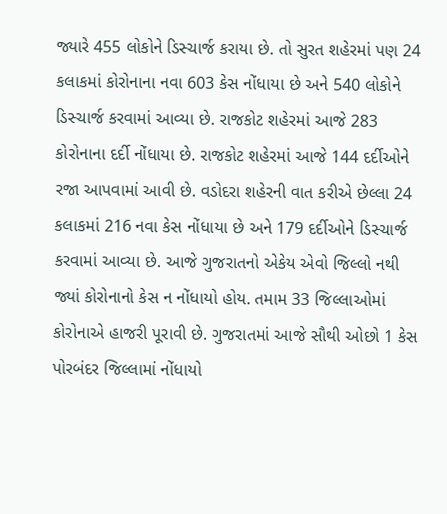જ્યારે 455 લોકોને ડિસ્ચાર્જ કરાયા છે. તો સુરત શહેરમાં પણ 24 કલાકમાં કોરોનાના નવા 603 કેસ નોંધાયા છે અને 540 લોકોને ડિસ્ચાર્જ કરવામાં આવ્યા છે. રાજકોટ શહેરમાં આજે 283 કોરોનાના દર્દી નોંધાયા છે. રાજકોટ શહેરમાં આજે 144 દર્દીઓને રજા આપવામાં આવી છે. વડોદરા શહેરની વાત કરીએ છેલ્લા 24 કલાકમાં 216 નવા કેસ નોંધાયા છે અને 179 દર્દીઓને ડિસ્ચાર્જ કરવામાં આવ્યા છે. આજે ગુજરાતનો એકેય એવો જિલ્લો નથી જ્યાં કોરોનાનો કેસ ન નોંધાયો હોય. તમામ 33 જિલ્લાઓમાં કોરોનાએ હાજરી પૂરાવી છે. ગુજરાતમાં આજે સૌથી ઓછો 1 કેસ પોરબંદર જિલ્લામાં નોંધાયો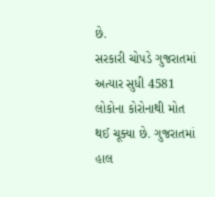છે.
સરકારી ચોપડે ગુજરાતમાં અત્યાર સુધી 4581 લોકોના કોરોનાથી મોત થઈ ચૂક્યા છે. ગુજરાતમાં હાલ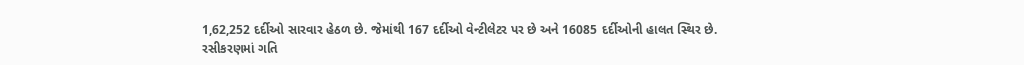1,62,252 દર્દીઓ સારવાર હેઠળ છે. જેમાંથી 167 દર્દીઓ વેન્ટીલેટર પર છે અને 16085 દર્દીઓની હાલત સ્થિર છે.
રસીકરણમાં ગતિ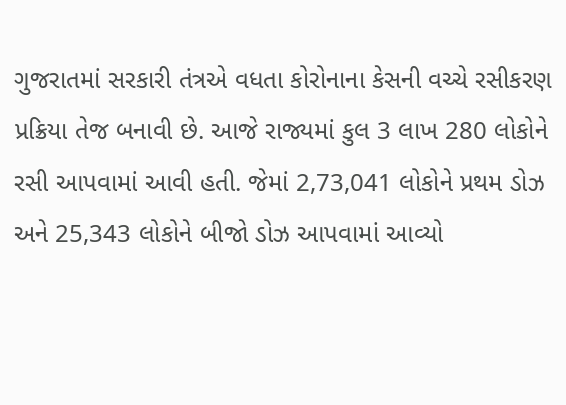ગુજરાતમાં સરકારી તંત્રએ વધતા કોરોનાના કેસની વચ્ચે રસીકરણ પ્રક્રિયા તેજ બનાવી છે. આજે રાજ્યમાં કુલ 3 લાખ 280 લોકોને રસી આપવામાં આવી હતી. જેમાં 2,73,041 લોકોને પ્રથમ ડોઝ અને 25,343 લોકોને બીજો ડોઝ આપવામાં આવ્યો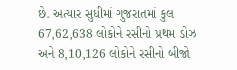છે. અત્યાર સુધીમાં ગુજરાતમાં કુલ 67,62,638 લોકોને રસીનો પ્રથમ ડોઝ અને 8,10,126 લોકોને રસીનો બીજો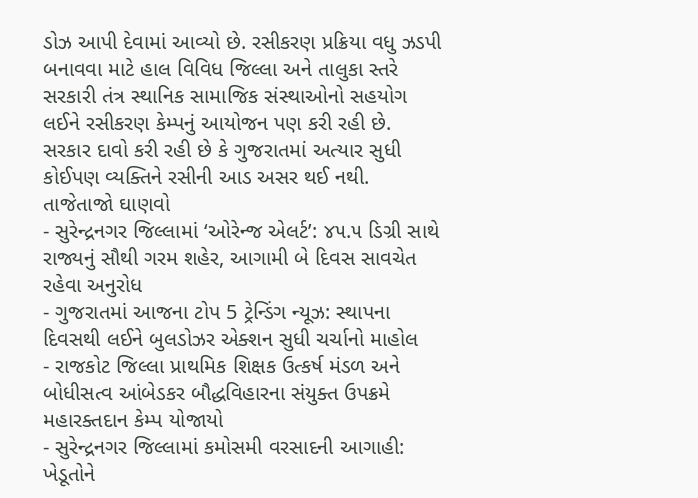ડોઝ આપી દેવામાં આવ્યો છે. રસીકરણ પ્રક્રિયા વધુ ઝડપી બનાવવા માટે હાલ વિવિધ જિલ્લા અને તાલુકા સ્તરે સરકારી તંત્ર સ્થાનિક સામાજિક સંસ્થાઓનો સહયોગ લઈને રસીકરણ કેમ્પનું આયોજન પણ કરી રહી છે. સરકાર દાવો કરી રહી છે કે ગુજરાતમાં અત્યાર સુધી કોઈપણ વ્યક્તિને રસીની આડ અસર થઈ નથી.
તાજેતાજો ઘાણવો
- સુરેન્દ્રનગર જિલ્લામાં ‘ઓરેન્જ એલર્ટ’: ૪૫.૫ ડિગ્રી સાથે રાજ્યનું સૌથી ગરમ શહેર, આગામી બે દિવસ સાવચેત રહેવા અનુરોધ
- ગુજરાતમાં આજના ટોપ 5 ટ્રેન્ડિંગ ન્યૂઝ: સ્થાપના દિવસથી લઈને બુલડોઝર એક્શન સુધી ચર્ચાનો માહોલ
- રાજકોટ જિલ્લા પ્રાથમિક શિક્ષક ઉત્કર્ષ મંડળ અને બોધીસત્વ આંબેડકર બૌદ્ધવિહારના સંયુક્ત ઉપક્રમે મહારક્તદાન કેમ્પ યોજાયો
- સુરેન્દ્રનગર જિલ્લામાં કમોસમી વરસાદની આગાહી: ખેડૂતોને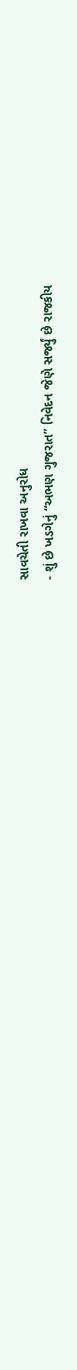સાવચેતી રાખવા અનુરોધ
- શું છે ખડગેનું “અભણ ગુજરાત” નિવેદન જેણે સર્જ્યું છે રાજકીય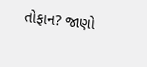તોફાન? જાણો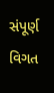સંપૂર્ણ વિગત